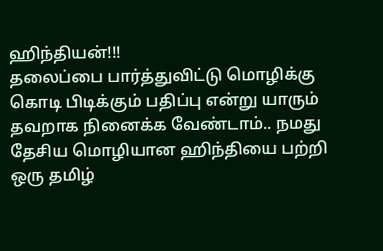ஹிந்தியன்!!!
தலைப்பை பார்த்துவிட்டு மொழிக்கு கொடி பிடிக்கும் பதிப்பு என்று யாரும் தவறாக நினைக்க வேண்டாம்.. நமது தேசிய மொழியான ஹிந்தியை பற்றி ஒரு தமிழ்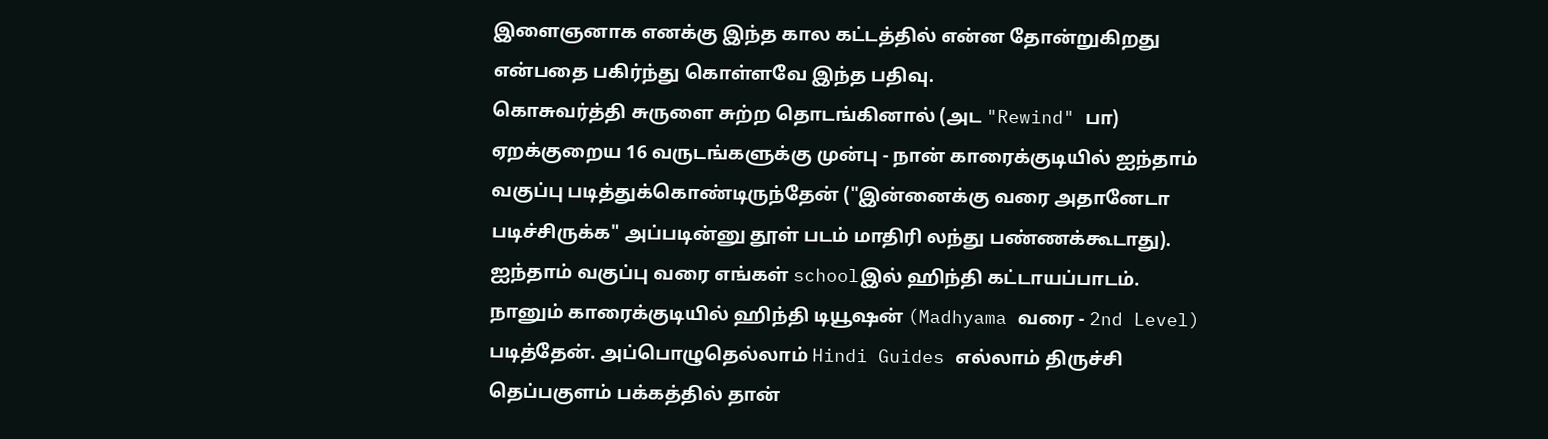இளைஞனாக எனக்கு இந்த கால கட்டத்தில் என்ன தோன்றுகிறது என்பதை பகிர்ந்து கொள்ளவே இந்த பதிவு.
கொசுவர்த்தி சுருளை சுற்ற தொடங்கினால் (அட "Rewind" பா) ஏறக்குறைய 16 வருடங்களுக்கு முன்பு - நான் காரைக்குடியில் ஐந்தாம் வகுப்பு படித்துக்கொண்டிருந்தேன் ("இன்னைக்கு வரை அதானேடா படிச்சிருக்க" அப்படின்னு தூள் படம் மாதிரி லந்து பண்ணக்கூடாது). ஐந்தாம் வகுப்பு வரை எங்கள் schoolஇல் ஹிந்தி கட்டாயப்பாடம். நானும் காரைக்குடியில் ஹிந்தி டியூஷன் (Madhyama வரை - 2nd Level) படித்தேன். அப்பொழுதெல்லாம் Hindi Guides எல்லாம் திருச்சி தெப்பகுளம் பக்கத்தில் தான்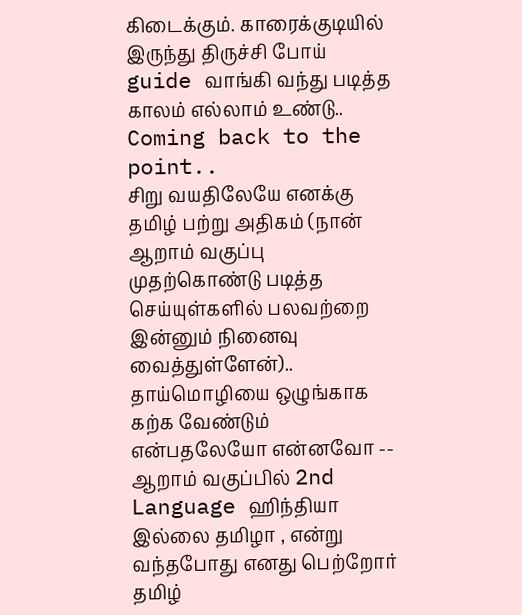கிடைக்கும். காரைக்குடியில் இருந்து திருச்சி போய் guide வாங்கி வந்து படித்த காலம் எல்லாம் உண்டு.. Coming back to the point..
சிறு வயதிலேயே எனக்கு தமிழ் பற்று அதிகம் (நான் ஆறாம் வகுப்பு முதற்கொண்டு படித்த செய்யுள்களில் பலவற்றை இன்னும் நினைவு வைத்துள்ளேன்).. தாய்மொழியை ஒழுங்காக கற்க வேண்டும் என்பதலேயோ என்னவோ -- ஆறாம் வகுப்பில் 2nd Language ஹிந்தியா இல்லை தமிழா , என்று வந்தபோது எனது பெற்றோர் தமிழ்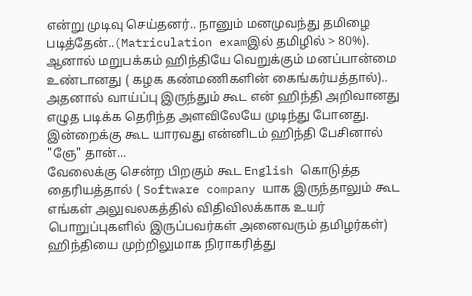என்று முடிவு செய்தனர்.. நானும் மனமுவந்து தமிழை படித்தேன்..(Matriculation examஇல் தமிழில் > 80%). ஆனால் மறுபக்கம் ஹிந்தியே வெறுக்கும் மனப்பான்மை உண்டானது ( கழக கண்மணிகளின் கைங்கர்யத்தால்).. அதனால் வாய்ப்பு இருந்தும் கூட என் ஹிந்தி அறிவானது எழுத படிக்க தெரிந்த அளவிலேயே முடிந்து போனது. இன்றைக்கு கூட யாரவது என்னிடம் ஹிந்தி பேசினால் "ஞே" தான்...
வேலைக்கு சென்ற பிறகும் கூட English கொடுத்த தைரியத்தால் ( Software company யாக இருந்தாலும் கூட எங்கள் அலுவலகத்தில் விதிவிலக்காக உயர் பொறுப்புகளில் இருப்பவர்கள் அனைவரும் தமிழர்கள்) ஹிந்தியை முற்றிலுமாக நிராகரித்து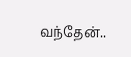வந்தேன்..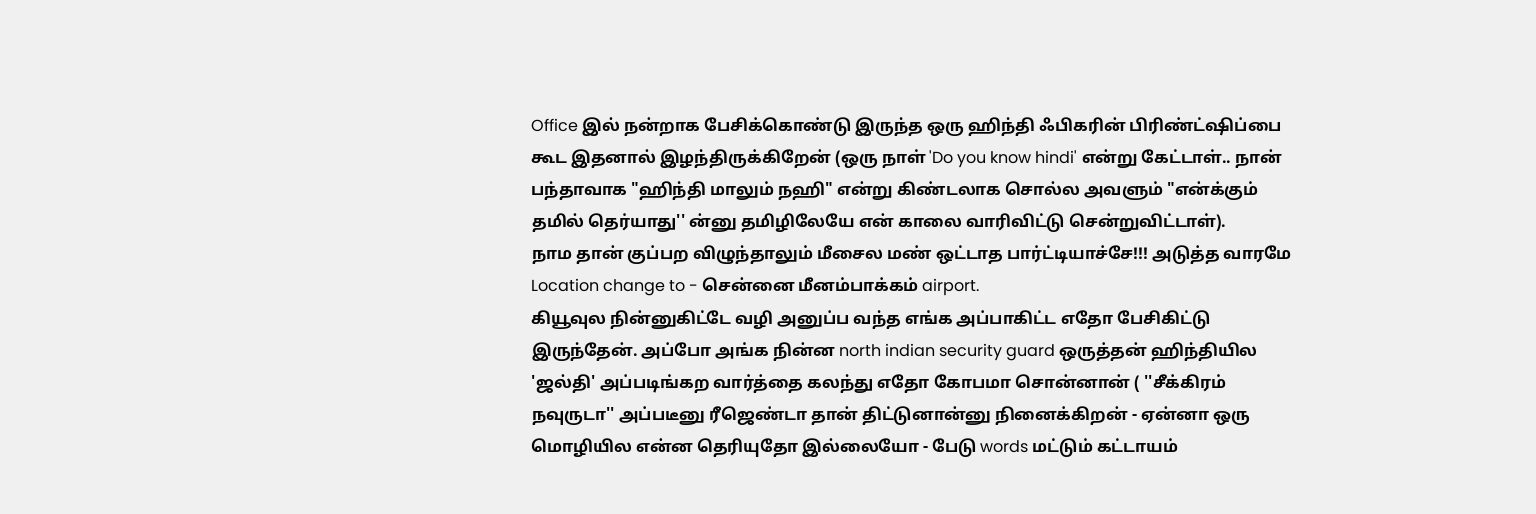Office இல் நன்றாக பேசிக்கொண்டு இருந்த ஒரு ஹிந்தி ஃபிகரின் பிரிண்ட்ஷிப்பை கூட இதனால் இழந்திருக்கிறேன் (ஒரு நாள் 'Do you know hindi' என்று கேட்டாள்.. நான் பந்தாவாக "ஹிந்தி மாலும் நஹி" என்று கிண்டலாக சொல்ல அவளும் "என்க்கும் தமில் தெர்யாது'' ன்னு தமிழிலேயே என் காலை வாரிவிட்டு சென்றுவிட்டாள்).
நாம தான் குப்பற விழுந்தாலும் மீசைல மண் ஒட்டாத பார்ட்டியாச்சே!!! அடுத்த வாரமே Location change to - சென்னை மீனம்பாக்கம் airport.
கியூவுல நின்னுகிட்டே வழி அனுப்ப வந்த எங்க அப்பாகிட்ட எதோ பேசிகிட்டு இருந்தேன். அப்போ அங்க நின்ன north indian security guard ஒருத்தன் ஹிந்தியில 'ஜல்தி' அப்படிங்கற வார்த்தை கலந்து எதோ கோபமா சொன்னான் ( ''சீக்கிரம் நவுருடா'' அப்படீனு ரீஜெண்டா தான் திட்டுனான்னு நினைக்கிறன் - ஏன்னா ஒரு மொழியில என்ன தெரியுதோ இல்லையோ - பேடு words மட்டும் கட்டாயம்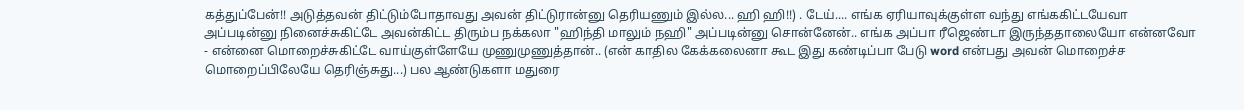கத்துப்பேன்!! அடுத்தவன் திட்டும்போதாவது அவன் திட்டுரான்னு தெரியணும் இல்ல... ஹி ஹி!!) . டேய்.... எங்க ஏரியாவுக்குள்ள வந்து எங்ககிட்டயேவா அப்படின்னு நினைச்சுகிட்டே அவன்கிட்ட திரும்ப நக்கலா "ஹிந்தி மாலும் நஹி" அப்படின்னு சொன்னேன்.. எங்க அப்பா ரீஜெண்டா இருந்ததாலையோ என்னவோ - என்னை மொறைச்சுகிட்டே வாய்குள்ளேயே முணுமுணுத்தான்.. (என் காதில கேக்கலைனா கூட இது கண்டிப்பா பேடு word என்பது அவன் மொறைச்ச மொறைப்பிலேயே தெரிஞ்சுது...) பல ஆண்டுகளா மதுரை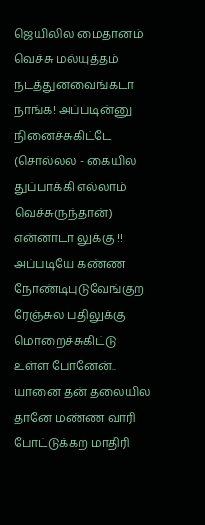ஜெயிலில மைதானம் வெச்சு மல்யுத்தம் நடத்துனவைங்கடா நாங்க! அப்படின்னு நினைச்சுகிட்டே (சொல்லல - கையில துப்பாக்கி எல்லாம் வெச்சுருந்தான்) என்னாடா லுக்கு !! அப்படியே கண்ண நோண்டிபுடுவேங்குற ரேஞ்சுல பதிலுக்கு மொறைச்சுகிட்டு உள்ள போனேன்..
யானை தன் தலையில தானே மண்ண வாரி போட்டுக்கற மாதிரி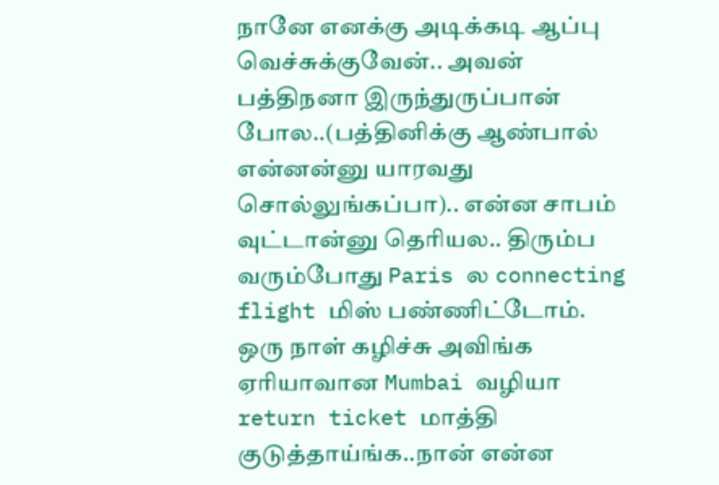நானே எனக்கு அடிக்கடி ஆப்பு வெச்சுக்குவேன்.. அவன் பத்திநனா இருந்துருப்பான் போல..(பத்தினிக்கு ஆண்பால் என்னன்னு யாரவது சொல்லுங்கப்பா).. என்ன சாபம் வுட்டான்னு தெரியல.. திரும்ப வரும்போது Paris ல connecting flight மிஸ் பண்ணிட்டோம். ஒரு நாள் கழிச்சு அவிங்க ஏரியாவான Mumbai வழியா return ticket மாத்தி குடுத்தாய்ங்க..நான் என்ன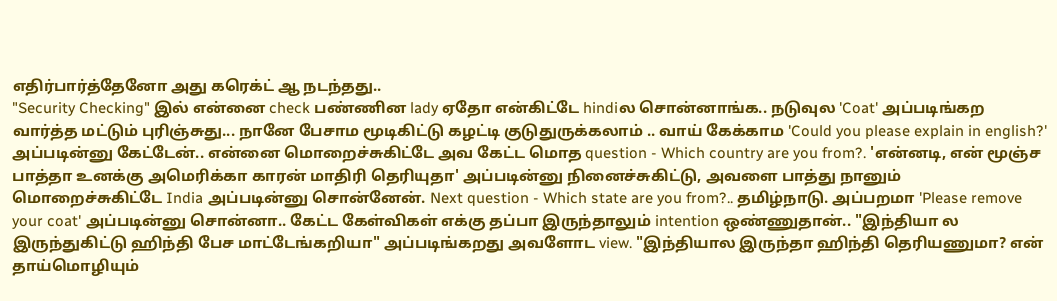எதிர்பார்த்தேனோ அது கரெக்ட் ஆ நடந்தது..
"Security Checking" இல் என்னை check பண்ணின lady ஏதோ என்கிட்டே hindiல சொன்னாங்க.. நடுவுல 'Coat' அப்படிங்கற வார்த்த மட்டும் புரிஞ்சுது... நானே பேசாம மூடிகிட்டு கழட்டி குடுதுருக்கலாம் .. வாய் கேக்காம 'Could you please explain in english?' அப்படின்னு கேட்டேன்.. என்னை மொறைச்சுகிட்டே அவ கேட்ட மொத question - Which country are you from?. 'என்னடி, என் மூஞ்ச பாத்தா உனக்கு அமெரிக்கா காரன் மாதிரி தெரியுதா' அப்படின்னு நினைச்சுகிட்டு, அவளை பாத்து நானும் மொறைச்சுகிட்டே India அப்படின்னு சொன்னேன். Next question - Which state are you from?.. தமிழ்நாடு. அப்பறமா 'Please remove your coat' அப்படின்னு சொன்னா.. கேட்ட கேள்விகள் எக்கு தப்பா இருந்தாலும் intention ஒண்ணுதான்.. "இந்தியா ல இருந்துகிட்டு ஹிந்தி பேச மாட்டேங்கறியா" அப்படிங்கறது அவளோட view. "இந்தியால இருந்தா ஹிந்தி தெரியணுமா? என் தாய்மொழியும்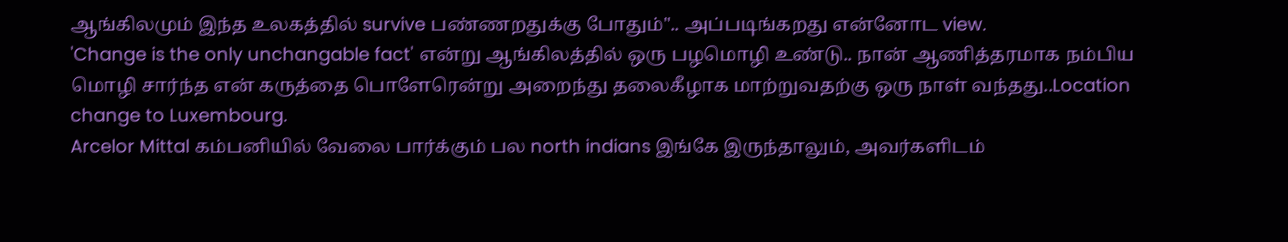ஆங்கிலமும் இந்த உலகத்தில் survive பண்ணறதுக்கு போதும்".. அப்படிங்கறது என்னோட view.
'Change is the only unchangable fact' என்று ஆங்கிலத்தில் ஒரு பழமொழி உண்டு.. நான் ஆணித்தரமாக நம்பிய மொழி சார்ந்த என் கருத்தை பொளேரென்று அறைந்து தலைகீழாக மாற்றுவதற்கு ஒரு நாள் வந்தது..Location change to Luxembourg.
Arcelor Mittal கம்பனியில் வேலை பார்க்கும் பல north indians இங்கே இருந்தாலும், அவர்களிடம்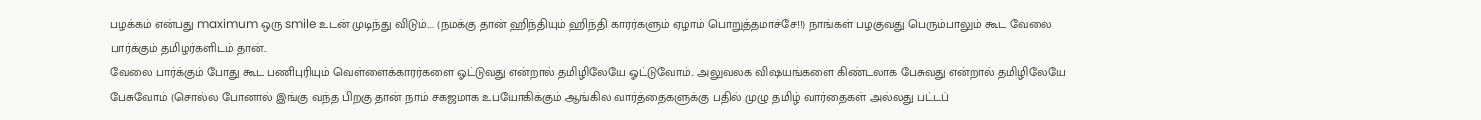பழக்கம் என்பது maximum ஒரு smile உடன் முடிந்து விடும்.... (நமக்கு தான் ஹிந்தியும் ஹிந்தி காரர்களும் ஏழாம் பொறுத்தமாச்சே!!) நாங்கள் பழகுவது பெரும்பாலும் கூட வேலை பார்க்கும் தமிழர்களிடம் தான்..
வேலை பார்க்கும் போது கூட பணிபுரியும் வெள்ளைக்காரர்களை ஓட்டுவது என்றால் தமிழிலேயே ஓட்டுவோம்.. அலுவலக விஷயங்களை கிண்டலாக பேசுவது என்றால் தமிழிலேயே பேசுவோம் (சொல்ல போனால் இங்கு வந்த பிறகு தான் நாம் சகஜமாக உபயோகிக்கும் ஆங்கில வார்த்தைகளுக்கு பதில் முழு தமிழ் வார்தைகள் அல்லது பட்டப்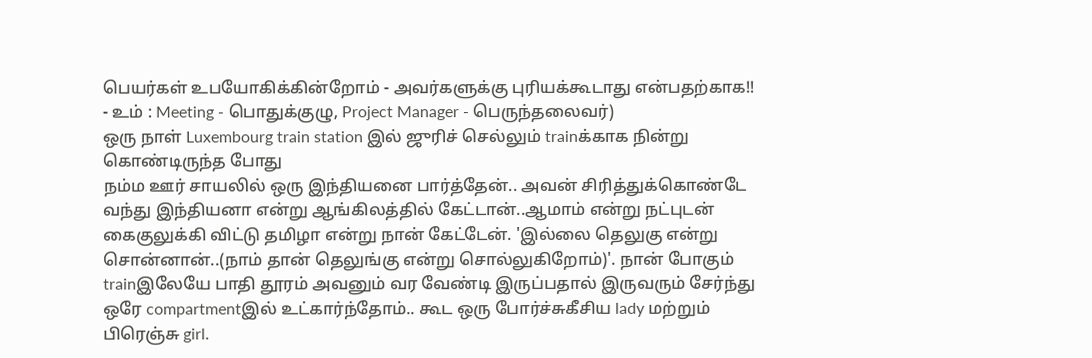பெயர்கள் உபயோகிக்கின்றோம் - அவர்களுக்கு புரியக்கூடாது என்பதற்காக!! - உம் : Meeting - பொதுக்குழு, Project Manager - பெருந்தலைவர்)
ஒரு நாள் Luxembourg train station இல் ஜுரிச் செல்லும் trainக்காக நின்று கொண்டிருந்த போது
நம்ம ஊர் சாயலில் ஒரு இந்தியனை பார்த்தேன்.. அவன் சிரித்துக்கொண்டே வந்து இந்தியனா என்று ஆங்கிலத்தில் கேட்டான்..ஆமாம் என்று நட்புடன் கைகுலுக்கி விட்டு தமிழா என்று நான் கேட்டேன். 'இல்லை தெலுகு என்று சொன்னான்..(நாம் தான் தெலுங்கு என்று சொல்லுகிறோம்)'. நான் போகும் trainஇலேயே பாதி தூரம் அவனும் வர வேண்டி இருப்பதால் இருவரும் சேர்ந்து ஒரே compartmentஇல் உட்கார்ந்தோம்.. கூட ஒரு போர்ச்சுகீசிய lady மற்றும் பிரெஞ்சு girl.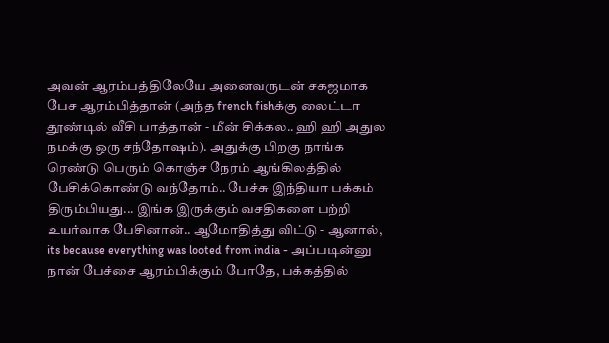அவன் ஆரம்பத்திலேயே அனைவருடன் சகஜமாக பேச ஆரம்பித்தான் (அந்த french fishக்கு லைட்டா தூண்டில் வீசி பாத்தான் - மீன் சிக்கல.. ஹி ஹி அதுல நமக்கு ஒரு சந்தோஷம்). அதுக்கு பிறகு நாங்க ரெண்டு பெரும் கொஞ்ச நேரம் ஆங்கிலத்தில் பேசிக்கொண்டு வந்தோம்.. பேச்சு இந்தியா பக்கம் திரும்பியது... இங்க இருக்கும் வசதிகளை பற்றி உயர்வாக பேசினான்.. ஆமோதித்து விட்டு - ஆனால், its because everything was looted from india - அப்படின்னு நான் பேச்சை ஆரம்பிக்கும் போதே, பக்கத்தில்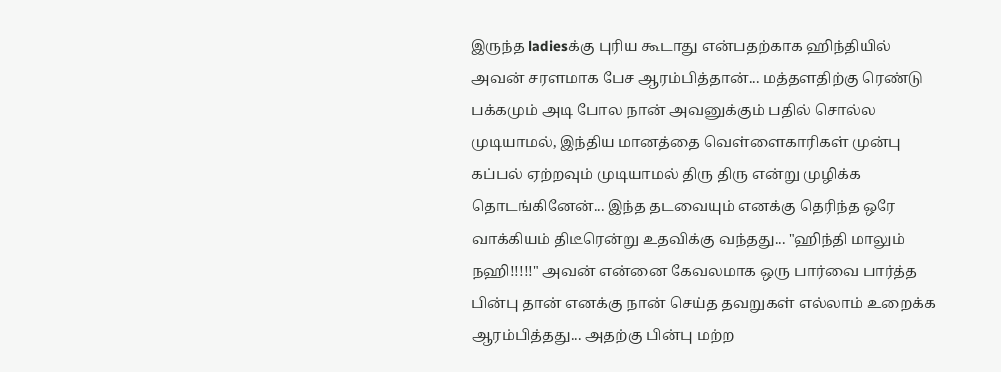இருந்த ladiesக்கு புரிய கூடாது என்பதற்காக ஹிந்தியில் அவன் சரளமாக பேச ஆரம்பித்தான்... மத்தளதிற்கு ரெண்டு பக்கமும் அடி போல நான் அவனுக்கும் பதில் சொல்ல முடியாமல், இந்திய மானத்தை வெள்ளைகாரிகள் முன்பு கப்பல் ஏற்றவும் முடியாமல் திரு திரு என்று முழிக்க தொடங்கினேன்... இந்த தடவையும் எனக்கு தெரிந்த ஒரே வாக்கியம் திடீரென்று உதவிக்கு வந்தது... "ஹிந்தி மாலும் நஹி!!!!!" அவன் என்னை கேவலமாக ஒரு பார்வை பார்த்த பின்பு தான் எனக்கு நான் செய்த தவறுகள் எல்லாம் உறைக்க ஆரம்பித்தது... அதற்கு பின்பு மற்ற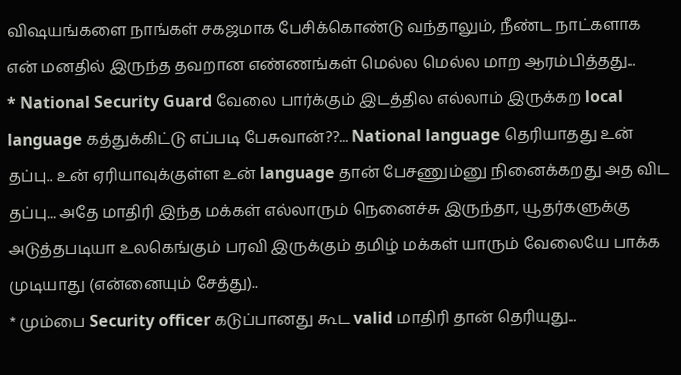விஷயங்களை நாங்கள் சகஜமாக பேசிக்கொண்டு வந்தாலும், நீண்ட நாட்களாக என் மனதில் இருந்த தவறான எண்ணங்கள் மெல்ல மெல்ல மாற ஆரம்பித்தது...
* National Security Guard வேலை பார்க்கும் இடத்தில எல்லாம் இருக்கற local language கத்துக்கிட்டு எப்படி பேசுவான்??... National language தெரியாதது உன் தப்பு.. உன் ஏரியாவுக்குள்ள உன் language தான் பேசணும்னு நினைக்கறது அத விட தப்பு... அதே மாதிரி இந்த மக்கள் எல்லாரும் நெனைச்சு இருந்தா, யூதர்களுக்கு அடுத்தபடியா உலகெங்கும் பரவி இருக்கும் தமிழ் மக்கள் யாரும் வேலையே பாக்க முடியாது (என்னையும் சேத்து)..
* மும்பை Security officer கடுப்பானது கூட valid மாதிரி தான் தெரியுது...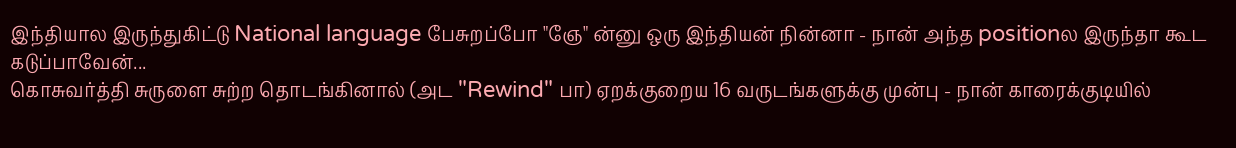இந்தியால இருந்துகிட்டு National language பேசுறப்போ "ஞே" ன்னு ஒரு இந்தியன் நின்னா - நான் அந்த positionல இருந்தா கூட கடுப்பாவேன்...
கொசுவர்த்தி சுருளை சுற்ற தொடங்கினால் (அட "Rewind" பா) ஏறக்குறைய 16 வருடங்களுக்கு முன்பு - நான் காரைக்குடியில்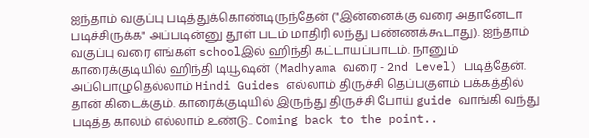ஐந்தாம் வகுப்பு படித்துக்கொண்டிருந்தேன் ("இன்னைக்கு வரை அதானேடா படிச்சிருக்க" அப்படின்னு தூள் படம் மாதிரி லந்து பண்ணக்கூடாது). ஐந்தாம் வகுப்பு வரை எங்கள் schoolஇல் ஹிந்தி கட்டாயப்பாடம். நானும் காரைக்குடியில் ஹிந்தி டியூஷன் (Madhyama வரை - 2nd Level) படித்தேன். அப்பொழுதெல்லாம் Hindi Guides எல்லாம் திருச்சி தெப்பகுளம் பக்கத்தில் தான் கிடைக்கும். காரைக்குடியில் இருந்து திருச்சி போய் guide வாங்கி வந்து படித்த காலம் எல்லாம் உண்டு.. Coming back to the point..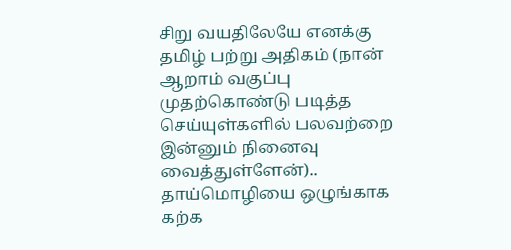சிறு வயதிலேயே எனக்கு தமிழ் பற்று அதிகம் (நான் ஆறாம் வகுப்பு முதற்கொண்டு படித்த செய்யுள்களில் பலவற்றை இன்னும் நினைவு வைத்துள்ளேன்).. தாய்மொழியை ஒழுங்காக கற்க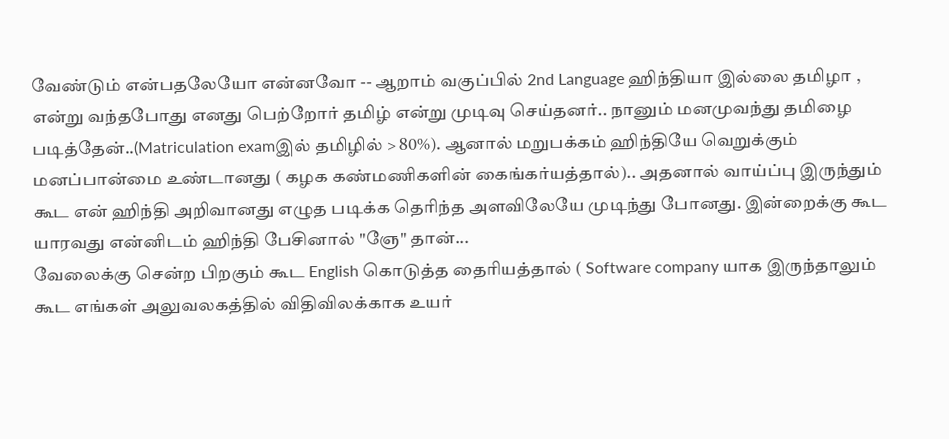வேண்டும் என்பதலேயோ என்னவோ -- ஆறாம் வகுப்பில் 2nd Language ஹிந்தியா இல்லை தமிழா , என்று வந்தபோது எனது பெற்றோர் தமிழ் என்று முடிவு செய்தனர்.. நானும் மனமுவந்து தமிழை படித்தேன்..(Matriculation examஇல் தமிழில் > 80%). ஆனால் மறுபக்கம் ஹிந்தியே வெறுக்கும் மனப்பான்மை உண்டானது ( கழக கண்மணிகளின் கைங்கர்யத்தால்).. அதனால் வாய்ப்பு இருந்தும் கூட என் ஹிந்தி அறிவானது எழுத படிக்க தெரிந்த அளவிலேயே முடிந்து போனது. இன்றைக்கு கூட யாரவது என்னிடம் ஹிந்தி பேசினால் "ஞே" தான்...
வேலைக்கு சென்ற பிறகும் கூட English கொடுத்த தைரியத்தால் ( Software company யாக இருந்தாலும் கூட எங்கள் அலுவலகத்தில் விதிவிலக்காக உயர்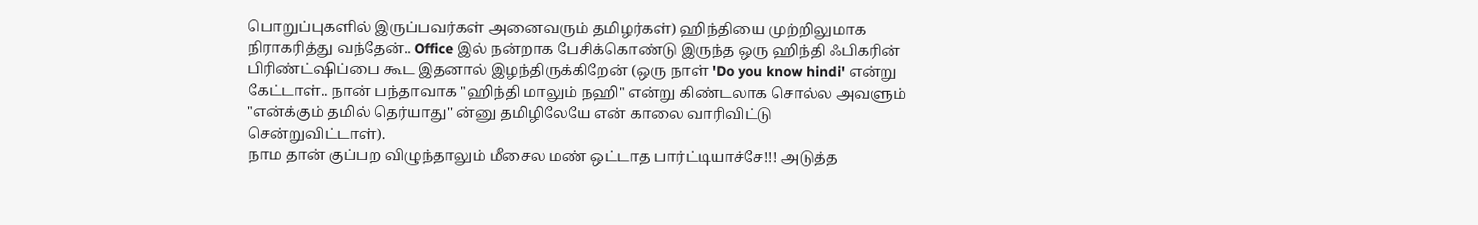பொறுப்புகளில் இருப்பவர்கள் அனைவரும் தமிழர்கள்) ஹிந்தியை முற்றிலுமாக நிராகரித்து வந்தேன்.. Office இல் நன்றாக பேசிக்கொண்டு இருந்த ஒரு ஹிந்தி ஃபிகரின் பிரிண்ட்ஷிப்பை கூட இதனால் இழந்திருக்கிறேன் (ஒரு நாள் 'Do you know hindi' என்று கேட்டாள்.. நான் பந்தாவாக "ஹிந்தி மாலும் நஹி" என்று கிண்டலாக சொல்ல அவளும் "என்க்கும் தமில் தெர்யாது'' ன்னு தமிழிலேயே என் காலை வாரிவிட்டு சென்றுவிட்டாள்).
நாம தான் குப்பற விழுந்தாலும் மீசைல மண் ஒட்டாத பார்ட்டியாச்சே!!! அடுத்த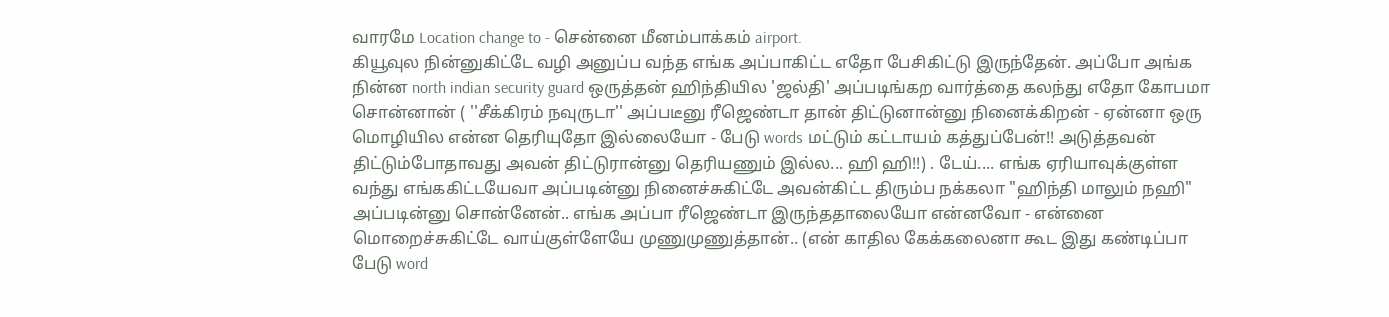வாரமே Location change to - சென்னை மீனம்பாக்கம் airport.
கியூவுல நின்னுகிட்டே வழி அனுப்ப வந்த எங்க அப்பாகிட்ட எதோ பேசிகிட்டு இருந்தேன். அப்போ அங்க நின்ன north indian security guard ஒருத்தன் ஹிந்தியில 'ஜல்தி' அப்படிங்கற வார்த்தை கலந்து எதோ கோபமா சொன்னான் ( ''சீக்கிரம் நவுருடா'' அப்படீனு ரீஜெண்டா தான் திட்டுனான்னு நினைக்கிறன் - ஏன்னா ஒரு மொழியில என்ன தெரியுதோ இல்லையோ - பேடு words மட்டும் கட்டாயம் கத்துப்பேன்!! அடுத்தவன் திட்டும்போதாவது அவன் திட்டுரான்னு தெரியணும் இல்ல... ஹி ஹி!!) . டேய்.... எங்க ஏரியாவுக்குள்ள வந்து எங்ககிட்டயேவா அப்படின்னு நினைச்சுகிட்டே அவன்கிட்ட திரும்ப நக்கலா "ஹிந்தி மாலும் நஹி" அப்படின்னு சொன்னேன்.. எங்க அப்பா ரீஜெண்டா இருந்ததாலையோ என்னவோ - என்னை மொறைச்சுகிட்டே வாய்குள்ளேயே முணுமுணுத்தான்.. (என் காதில கேக்கலைனா கூட இது கண்டிப்பா பேடு word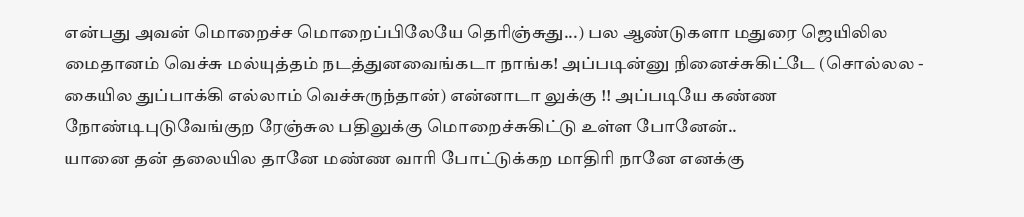என்பது அவன் மொறைச்ச மொறைப்பிலேயே தெரிஞ்சுது...) பல ஆண்டுகளா மதுரை ஜெயிலில மைதானம் வெச்சு மல்யுத்தம் நடத்துனவைங்கடா நாங்க! அப்படின்னு நினைச்சுகிட்டே (சொல்லல - கையில துப்பாக்கி எல்லாம் வெச்சுருந்தான்) என்னாடா லுக்கு !! அப்படியே கண்ண நோண்டிபுடுவேங்குற ரேஞ்சுல பதிலுக்கு மொறைச்சுகிட்டு உள்ள போனேன்..
யானை தன் தலையில தானே மண்ண வாரி போட்டுக்கற மாதிரி நானே எனக்கு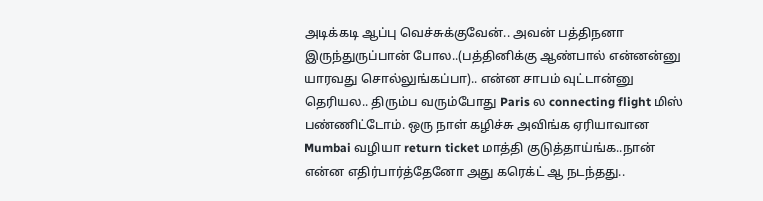அடிக்கடி ஆப்பு வெச்சுக்குவேன்.. அவன் பத்திநனா இருந்துருப்பான் போல..(பத்தினிக்கு ஆண்பால் என்னன்னு யாரவது சொல்லுங்கப்பா).. என்ன சாபம் வுட்டான்னு தெரியல.. திரும்ப வரும்போது Paris ல connecting flight மிஸ் பண்ணிட்டோம். ஒரு நாள் கழிச்சு அவிங்க ஏரியாவான Mumbai வழியா return ticket மாத்தி குடுத்தாய்ங்க..நான் என்ன எதிர்பார்த்தேனோ அது கரெக்ட் ஆ நடந்தது..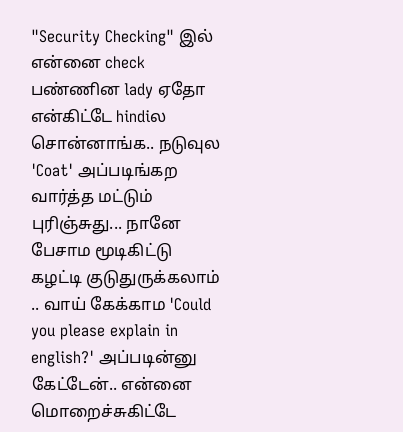"Security Checking" இல் என்னை check பண்ணின lady ஏதோ என்கிட்டே hindiல சொன்னாங்க.. நடுவுல 'Coat' அப்படிங்கற வார்த்த மட்டும் புரிஞ்சுது... நானே பேசாம மூடிகிட்டு கழட்டி குடுதுருக்கலாம் .. வாய் கேக்காம 'Could you please explain in english?' அப்படின்னு கேட்டேன்.. என்னை மொறைச்சுகிட்டே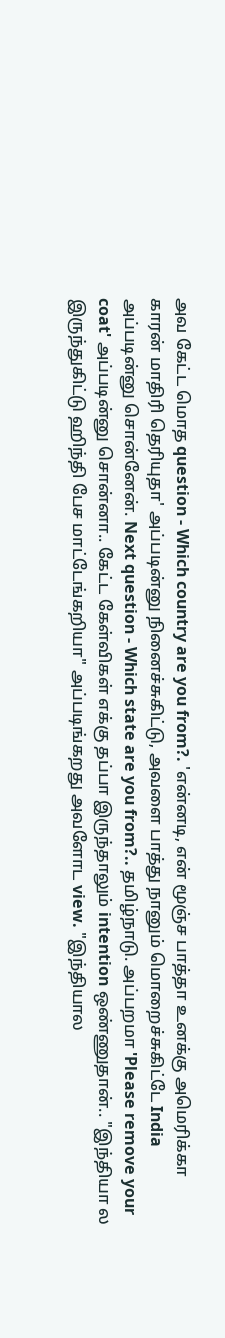அவ கேட்ட மொத question - Which country are you from?. 'என்னடி, என் மூஞ்ச பாத்தா உனக்கு அமெரிக்கா காரன் மாதிரி தெரியுதா' அப்படின்னு நினைச்சுகிட்டு, அவளை பாத்து நானும் மொறைச்சுகிட்டே India அப்படின்னு சொன்னேன். Next question - Which state are you from?.. தமிழ்நாடு. அப்பறமா 'Please remove your coat' அப்படின்னு சொன்னா.. கேட்ட கேள்விகள் எக்கு தப்பா இருந்தாலும் intention ஒண்ணுதான்.. "இந்தியா ல இருந்துகிட்டு ஹிந்தி பேச மாட்டேங்கறியா" அப்படிங்கறது அவளோட view. "இந்தியால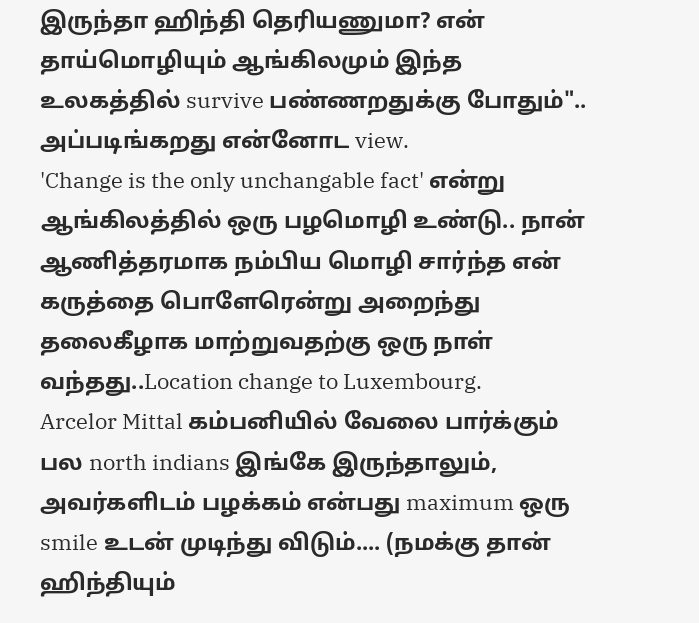இருந்தா ஹிந்தி தெரியணுமா? என் தாய்மொழியும் ஆங்கிலமும் இந்த உலகத்தில் survive பண்ணறதுக்கு போதும்".. அப்படிங்கறது என்னோட view.
'Change is the only unchangable fact' என்று ஆங்கிலத்தில் ஒரு பழமொழி உண்டு.. நான் ஆணித்தரமாக நம்பிய மொழி சார்ந்த என் கருத்தை பொளேரென்று அறைந்து தலைகீழாக மாற்றுவதற்கு ஒரு நாள் வந்தது..Location change to Luxembourg.
Arcelor Mittal கம்பனியில் வேலை பார்க்கும் பல north indians இங்கே இருந்தாலும், அவர்களிடம் பழக்கம் என்பது maximum ஒரு smile உடன் முடிந்து விடும்.... (நமக்கு தான் ஹிந்தியும்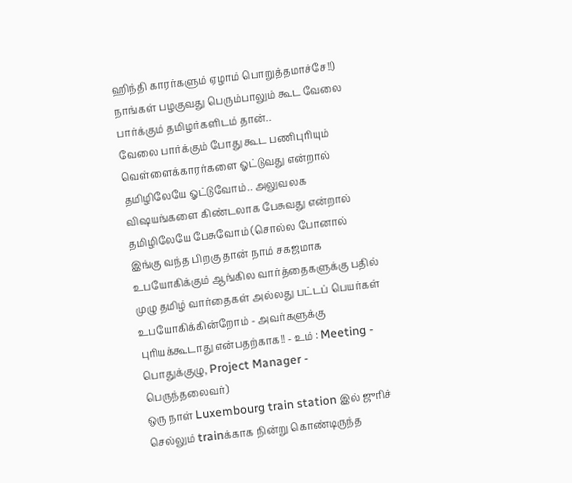ஹிந்தி காரர்களும் ஏழாம் பொறுத்தமாச்சே!!) நாங்கள் பழகுவது பெரும்பாலும் கூட வேலை பார்க்கும் தமிழர்களிடம் தான்..
வேலை பார்க்கும் போது கூட பணிபுரியும் வெள்ளைக்காரர்களை ஓட்டுவது என்றால் தமிழிலேயே ஓட்டுவோம்.. அலுவலக விஷயங்களை கிண்டலாக பேசுவது என்றால் தமிழிலேயே பேசுவோம் (சொல்ல போனால் இங்கு வந்த பிறகு தான் நாம் சகஜமாக உபயோகிக்கும் ஆங்கில வார்த்தைகளுக்கு பதில் முழு தமிழ் வார்தைகள் அல்லது பட்டப் பெயர்கள் உபயோகிக்கின்றோம் - அவர்களுக்கு புரியக்கூடாது என்பதற்காக!! - உம் : Meeting - பொதுக்குழு, Project Manager - பெருந்தலைவர்)
ஒரு நாள் Luxembourg train station இல் ஜுரிச் செல்லும் trainக்காக நின்று கொண்டிருந்த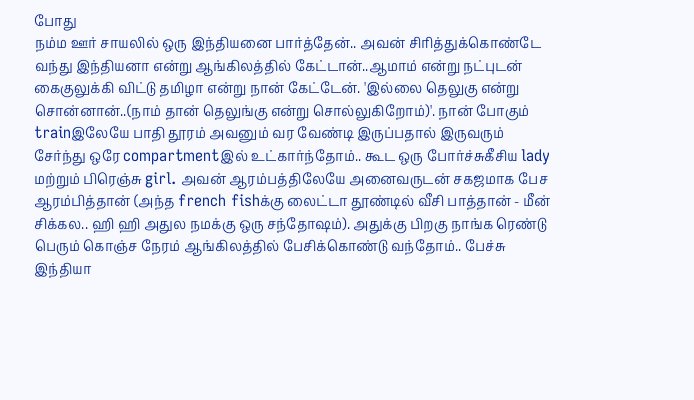போது
நம்ம ஊர் சாயலில் ஒரு இந்தியனை பார்த்தேன்.. அவன் சிரித்துக்கொண்டே வந்து இந்தியனா என்று ஆங்கிலத்தில் கேட்டான்..ஆமாம் என்று நட்புடன் கைகுலுக்கி விட்டு தமிழா என்று நான் கேட்டேன். 'இல்லை தெலுகு என்று சொன்னான்..(நாம் தான் தெலுங்கு என்று சொல்லுகிறோம்)'. நான் போகும் trainஇலேயே பாதி தூரம் அவனும் வர வேண்டி இருப்பதால் இருவரும் சேர்ந்து ஒரே compartmentஇல் உட்கார்ந்தோம்.. கூட ஒரு போர்ச்சுகீசிய lady மற்றும் பிரெஞ்சு girl. அவன் ஆரம்பத்திலேயே அனைவருடன் சகஜமாக பேச ஆரம்பித்தான் (அந்த french fishக்கு லைட்டா தூண்டில் வீசி பாத்தான் - மீன் சிக்கல.. ஹி ஹி அதுல நமக்கு ஒரு சந்தோஷம்). அதுக்கு பிறகு நாங்க ரெண்டு பெரும் கொஞ்ச நேரம் ஆங்கிலத்தில் பேசிக்கொண்டு வந்தோம்.. பேச்சு இந்தியா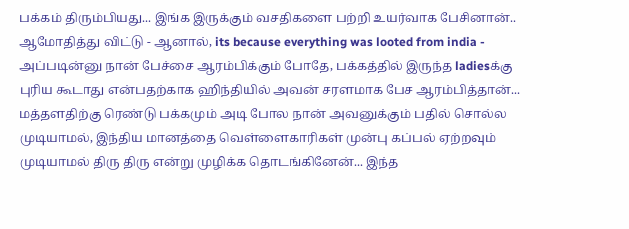பக்கம் திரும்பியது... இங்க இருக்கும் வசதிகளை பற்றி உயர்வாக பேசினான்.. ஆமோதித்து விட்டு - ஆனால், its because everything was looted from india - அப்படின்னு நான் பேச்சை ஆரம்பிக்கும் போதே, பக்கத்தில் இருந்த ladiesக்கு புரிய கூடாது என்பதற்காக ஹிந்தியில் அவன் சரளமாக பேச ஆரம்பித்தான்... மத்தளதிற்கு ரெண்டு பக்கமும் அடி போல நான் அவனுக்கும் பதில் சொல்ல முடியாமல், இந்திய மானத்தை வெள்ளைகாரிகள் முன்பு கப்பல் ஏற்றவும் முடியாமல் திரு திரு என்று முழிக்க தொடங்கினேன்... இந்த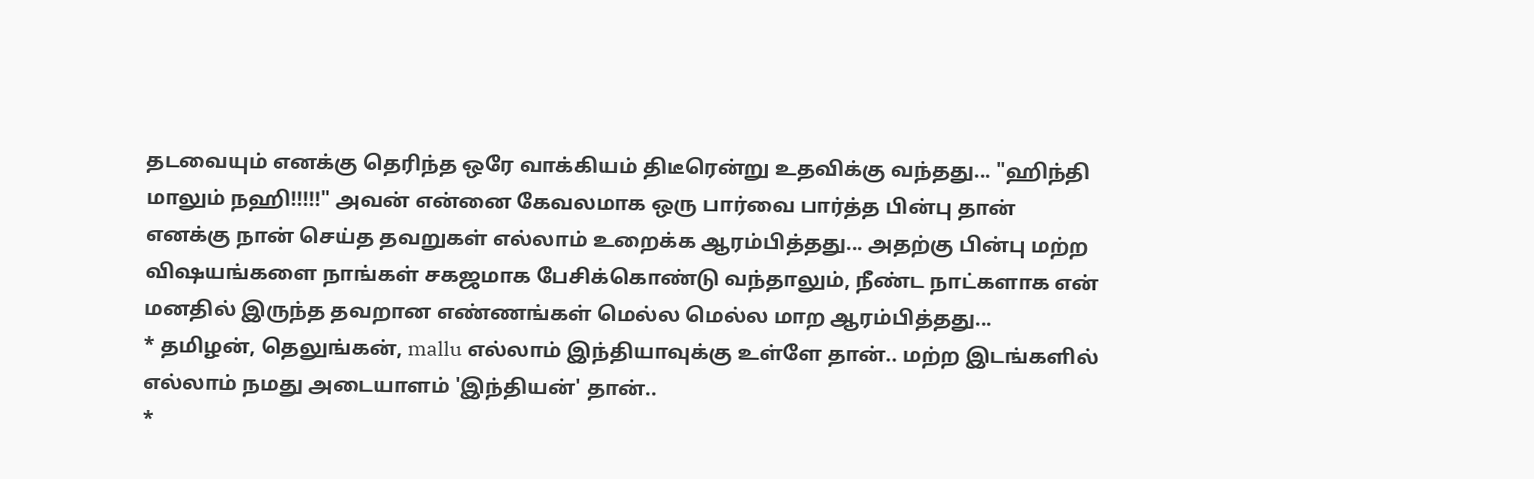தடவையும் எனக்கு தெரிந்த ஒரே வாக்கியம் திடீரென்று உதவிக்கு வந்தது... "ஹிந்தி மாலும் நஹி!!!!!" அவன் என்னை கேவலமாக ஒரு பார்வை பார்த்த பின்பு தான் எனக்கு நான் செய்த தவறுகள் எல்லாம் உறைக்க ஆரம்பித்தது... அதற்கு பின்பு மற்ற விஷயங்களை நாங்கள் சகஜமாக பேசிக்கொண்டு வந்தாலும், நீண்ட நாட்களாக என் மனதில் இருந்த தவறான எண்ணங்கள் மெல்ல மெல்ல மாற ஆரம்பித்தது...
* தமிழன், தெலுங்கன், mallu எல்லாம் இந்தியாவுக்கு உள்ளே தான்.. மற்ற இடங்களில் எல்லாம் நமது அடையாளம் 'இந்தியன்' தான்..
*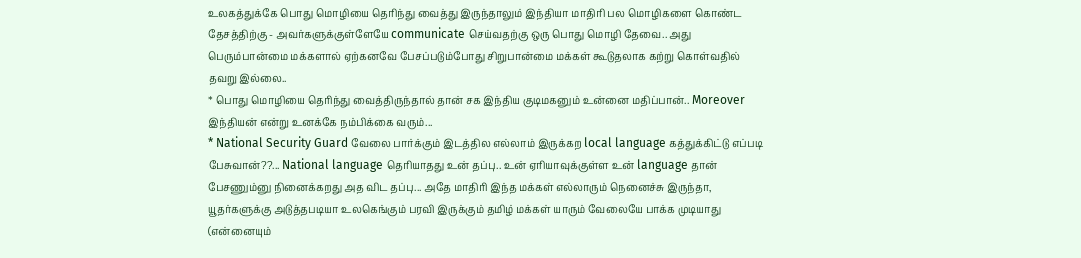உலகத்துக்கே பொது மொழியை தெரிந்து வைத்து இருந்தாலும் இந்தியா மாதிரி பல மொழிகளை கொண்ட தேசத்திற்கு - அவர்களுக்குள்ளேயே communicate செய்வதற்கு ஒரு பொது மொழி தேவை.. அது பெரும்பான்மை மக்களால் ஏற்கனவே பேசப்படும்போது சிறுபான்மை மக்கள் கூடுதலாக கற்று கொள்வதில் தவறு இல்லை..
* பொது மொழியை தெரிந்து வைத்திருந்தால் தான் சக இந்திய குடிமகனும் உன்னை மதிப்பான்.. Moreover இந்தியன் என்று உனக்கே நம்பிக்கை வரும்...
* National Security Guard வேலை பார்க்கும் இடத்தில எல்லாம் இருக்கற local language கத்துக்கிட்டு எப்படி பேசுவான்??... National language தெரியாதது உன் தப்பு.. உன் ஏரியாவுக்குள்ள உன் language தான் பேசணும்னு நினைக்கறது அத விட தப்பு... அதே மாதிரி இந்த மக்கள் எல்லாரும் நெனைச்சு இருந்தா, யூதர்களுக்கு அடுத்தபடியா உலகெங்கும் பரவி இருக்கும் தமிழ் மக்கள் யாரும் வேலையே பாக்க முடியாது (என்னையும்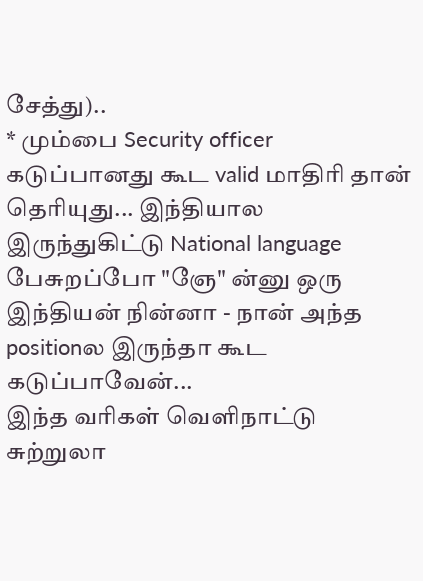சேத்து)..
* மும்பை Security officer கடுப்பானது கூட valid மாதிரி தான் தெரியுது... இந்தியால இருந்துகிட்டு National language பேசுறப்போ "ஞே" ன்னு ஒரு இந்தியன் நின்னா - நான் அந்த positionல இருந்தா கூட கடுப்பாவேன்...
இந்த வரிகள் வெளிநாட்டு சுற்றுலா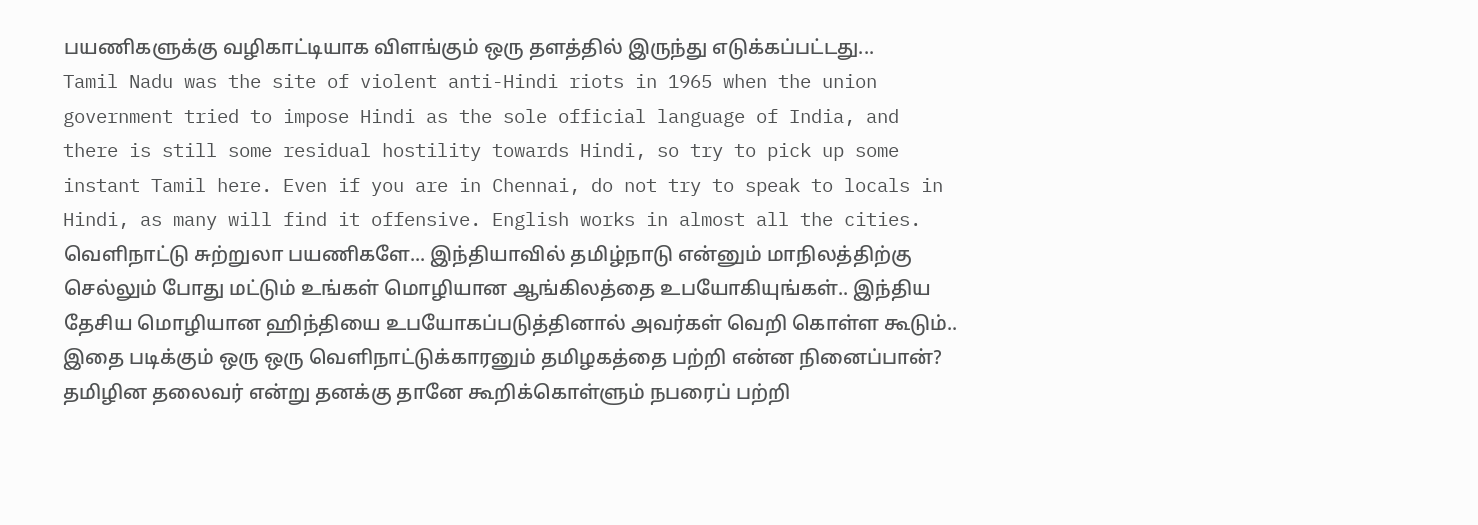பயணிகளுக்கு வழிகாட்டியாக விளங்கும் ஒரு தளத்தில் இருந்து எடுக்கப்பட்டது...
Tamil Nadu was the site of violent anti-Hindi riots in 1965 when the union government tried to impose Hindi as the sole official language of India, and there is still some residual hostility towards Hindi, so try to pick up some instant Tamil here. Even if you are in Chennai, do not try to speak to locals in Hindi, as many will find it offensive. English works in almost all the cities.
வெளிநாட்டு சுற்றுலா பயணிகளே... இந்தியாவில் தமிழ்நாடு என்னும் மாநிலத்திற்கு செல்லும் போது மட்டும் உங்கள் மொழியான ஆங்கிலத்தை உபயோகியுங்கள்.. இந்திய தேசிய மொழியான ஹிந்தியை உபயோகப்படுத்தினால் அவர்கள் வெறி கொள்ள கூடும்.. இதை படிக்கும் ஒரு ஒரு வெளிநாட்டுக்காரனும் தமிழகத்தை பற்றி என்ன நினைப்பான்?
தமிழின தலைவர் என்று தனக்கு தானே கூறிக்கொள்ளும் நபரைப் பற்றி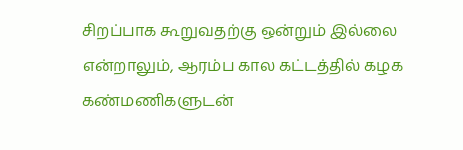சிறப்பாக கூறுவதற்கு ஒன்றும் இல்லை என்றாலும், ஆரம்ப கால கட்டத்தில் கழக கண்மணிகளுடன்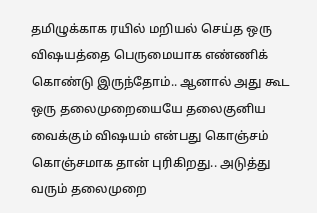தமிழுக்காக ரயில் மறியல் செய்த ஒரு விஷயத்தை பெருமையாக எண்ணிக் கொண்டு இருந்தோம்.. ஆனால் அது கூட ஒரு தலைமுறையையே தலைகுனிய வைக்கும் விஷயம் என்பது கொஞ்சம் கொஞ்சமாக தான் புரிகிறது.. அடுத்து வரும் தலைமுறை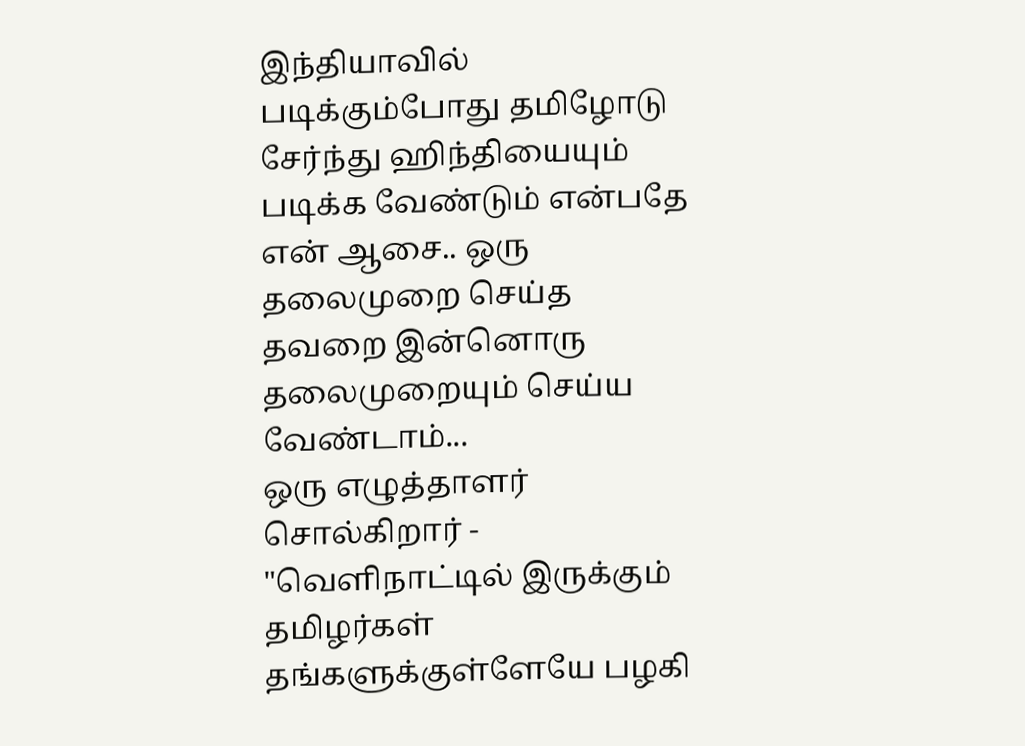இந்தியாவில் படிக்கும்போது தமிழோடு சேர்ந்து ஹிந்தியையும் படிக்க வேண்டும் என்பதே என் ஆசை.. ஒரு தலைமுறை செய்த தவறை இன்னொரு தலைமுறையும் செய்ய வேண்டாம்...
ஒரு எழுத்தாளர் சொல்கிறார் - "வெளிநாட்டில் இருக்கும் தமிழர்கள் தங்களுக்குள்ளேயே பழகி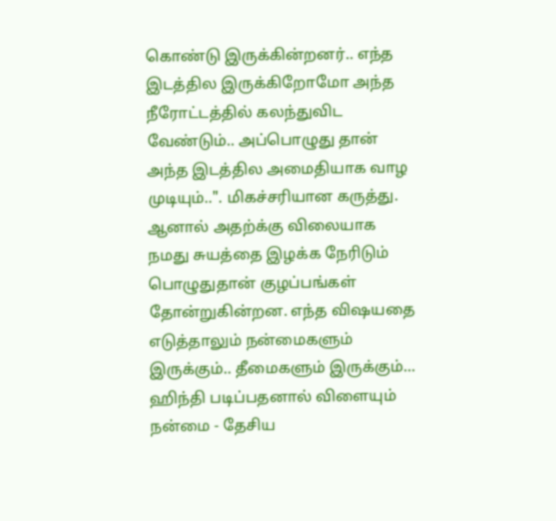கொண்டு இருக்கின்றனர்.. எந்த இடத்தில இருக்கிறோமோ அந்த நீரோட்டத்தில் கலந்துவிட வேண்டும்.. அப்பொழுது தான் அந்த இடத்தில அமைதியாக வாழ முடியும்..". மிகச்சரியான கருத்து. ஆனால் அதற்க்கு விலையாக நமது சுயத்தை இழக்க நேரிடும் பொழுதுதான் குழப்பங்கள் தோன்றுகின்றன. எந்த விஷயதை எடுத்தாலும் நன்மைகளும் இருக்கும்.. தீமைகளும் இருக்கும்... ஹிந்தி படிப்பதனால் விளையும் நன்மை - தேசிய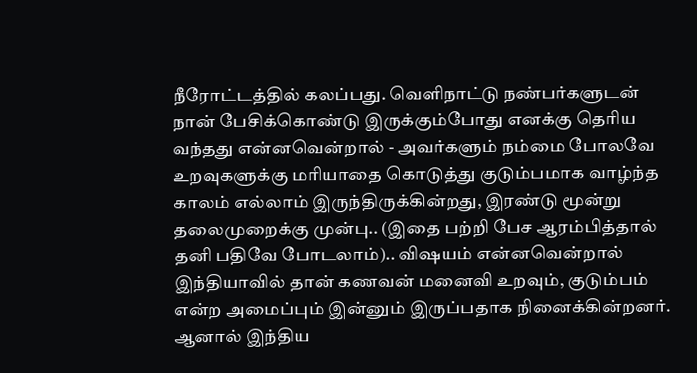நீரோட்டத்தில் கலப்பது. வெளிநாட்டு நண்பர்களுடன் நான் பேசிக்கொண்டு இருக்கும்போது எனக்கு தெரிய வந்தது என்னவென்றால் - அவர்களும் நம்மை போலவே உறவுகளுக்கு மரியாதை கொடுத்து குடும்பமாக வாழ்ந்த காலம் எல்லாம் இருந்திருக்கின்றது, இரண்டு மூன்று தலைமுறைக்கு முன்பு.. (இதை பற்றி பேச ஆரம்பித்தால் தனி பதிவே போடலாம்).. விஷயம் என்னவென்றால் இந்தியாவில் தான் கணவன் மனைவி உறவும், குடும்பம் என்ற அமைப்பும் இன்னும் இருப்பதாக நினைக்கின்றனர். ஆனால் இந்திய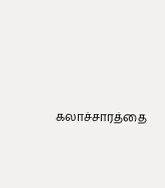கலாச்சாரத்தை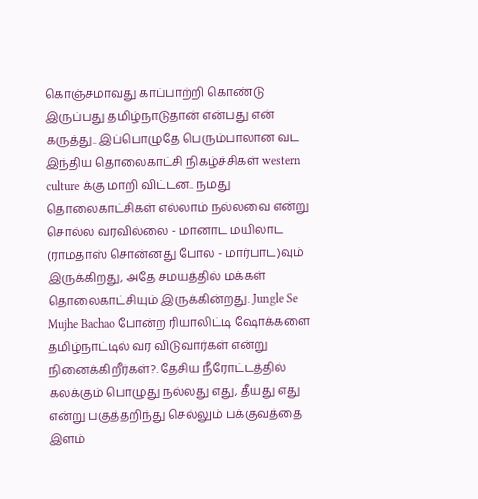கொஞ்சமாவது காப்பாற்றி கொண்டு இருப்பது தமிழ்நாடுதான் என்பது என் கருத்து.. இப்பொழுதே பெரும்பாலான வட இந்திய தொலைகாட்சி நிகழ்ச்சிகள் western culture க்கு மாறி விட்டன.. நமது தொலைகாட்சிகள் எல்லாம் நல்லவை என்று சொல்ல வரவில்லை - மானாட மயிலாட (ராமதாஸ் சொன்னது போல - மார்பாட)வும் இருக்கிறது, அதே சமயத்தில் மக்கள் தொலைகாட்சியும் இருக்கின்றது. Jungle Se Mujhe Bachao போன்ற ரியாலிட்டி ஷோக்களை தமிழ்நாட்டில் வர விடுவார்கள் என்று நினைக்கிறீர்கள்?. தேசிய நீரோட்டத்தில் கலக்கும் பொழுது நல்லது எது, தீயது எது என்று பகுத்தறிந்து செல்லும் பக்குவத்தை இளம்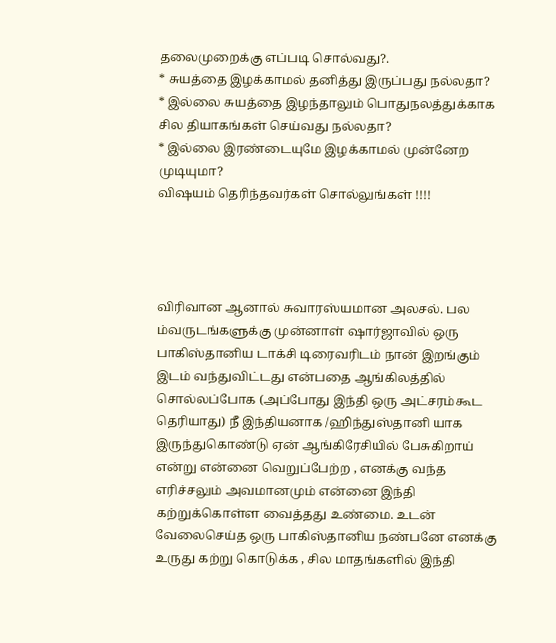தலைமுறைக்கு எப்படி சொல்வது?.
* சுயத்தை இழக்காமல் தனித்து இருப்பது நல்லதா?
* இல்லை சுயத்தை இழந்தாலும் பொதுநலத்துக்காக சில தியாகங்கள் செய்வது நல்லதா?
* இல்லை இரண்டையுமே இழக்காமல் முன்னேற முடியுமா?
விஷயம் தெரிந்தவர்கள் சொல்லுங்கள் !!!!




விரிவான ஆனால் சுவாரஸ்யமான அலசல். பல ம்வருடங்களுக்கு முன்னாள் ஷார்ஜாவில் ஒரு பாகிஸ்தானிய டாக்சி டிரைவரிடம் நான் இறங்கும் இடம் வந்துவிட்டது என்பதை ஆங்கிலத்தில் சொல்லப்போக (அப்போது இந்தி ஒரு அட்சரம்கூட தெரியாது) நீ இந்தியனாக /ஹிந்துஸ்தானி யாக இருந்துகொண்டு ஏன் ஆங்கிரேசியில் பேசுகிறாய் என்று என்னை வெறுப்பேற்ற , எனக்கு வந்த எரிச்சலும் அவமானமும் என்னை இந்தி கற்றுக்கொள்ள வைத்தது உண்மை. உடன் வேலைசெய்த ஒரு பாகிஸ்தானிய நண்பனே எனக்கு உருது கற்று கொடுக்க , சில மாதங்களில் இந்தி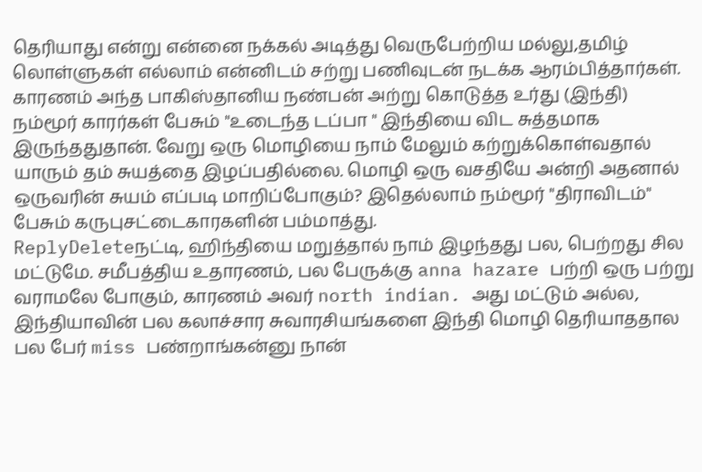தெரியாது என்று என்னை நக்கல் அடித்து வெருபேற்றிய மல்லு,தமிழ் லொள்ளுகள் எல்லாம் என்னிடம் சற்று பணிவுடன் நடக்க ஆரம்பித்தார்கள். காரணம் அந்த பாகிஸ்தானிய நண்பன் அற்று கொடுத்த உர்து (இந்தி) நம்மூர் காரர்கள் பேசும் "உடைந்த டப்பா " இந்தியை விட சுத்தமாக இருந்ததுதான். வேறு ஒரு மொழியை நாம் மேலும் கற்றுக்கொள்வதால் யாரும் தம் சுயத்தை இழப்பதில்லை. மொழி ஒரு வசதியே அன்றி அதனால் ஒருவரின் சுயம் எப்படி மாறிப்போகும்? இதெல்லாம் நம்மூர் "திராவிடம்" பேசும் கருபுசட்டைகாரகளின் பம்மாத்து.
ReplyDeleteநட்டி, ஹிந்தியை மறுத்தால் நாம் இழந்தது பல, பெற்றது சில மட்டுமே. சமீபத்திய உதாரணம், பல பேருக்கு anna hazare பற்றி ஒரு பற்று வராமலே போகும், காரணம் அவர் north indian. அது மட்டும் அல்ல, இந்தியாவின் பல கலாச்சார சுவாரசியங்களை இந்தி மொழி தெரியாததால பல பேர் miss பண்றாங்கன்னு நான்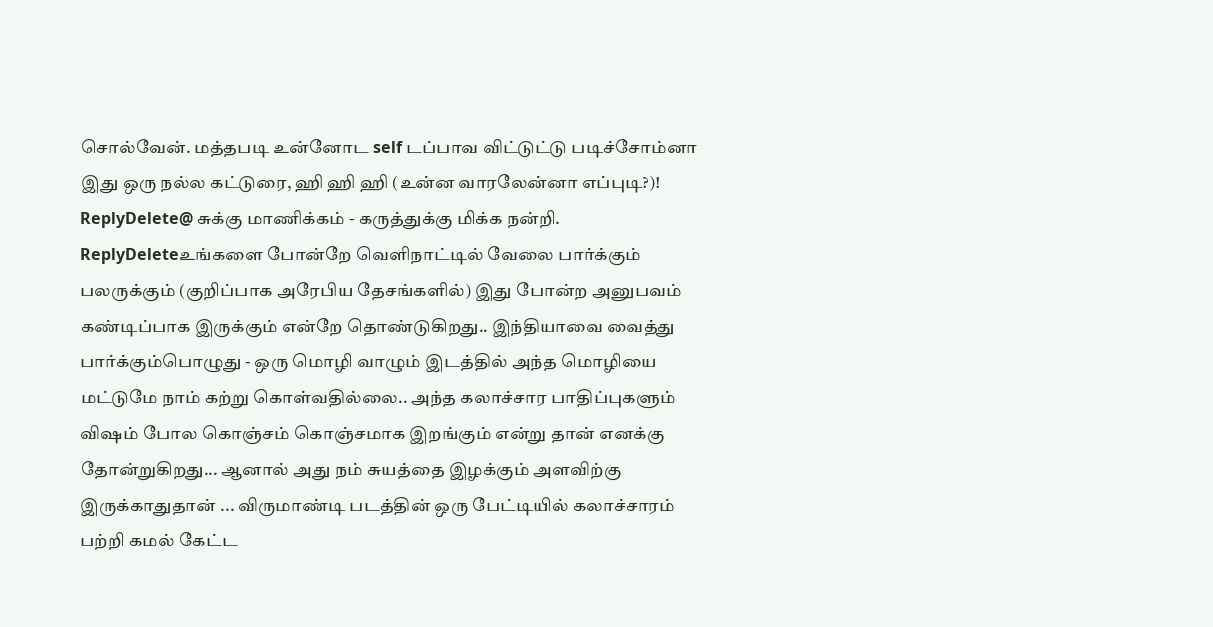சொல்வேன். மத்தபடி உன்னோட self டப்பாவ விட்டுட்டு படிச்சோம்னா இது ஒரு நல்ல கட்டுரை, ஹி ஹி ஹி (உன்ன வாரலேன்னா எப்புடி?)!
ReplyDelete@ சுக்கு மாணிக்கம் - கருத்துக்கு மிக்க நன்றி.
ReplyDeleteஉங்களை போன்றே வெளிநாட்டில் வேலை பார்க்கும் பலருக்கும் (குறிப்பாக அரேபிய தேசங்களில்) இது போன்ற அனுபவம் கண்டிப்பாக இருக்கும் என்றே தொண்டுகிறது.. இந்தியாவை வைத்து பார்க்கும்பொழுது - ஒரு மொழி வாழும் இடத்தில் அந்த மொழியை மட்டுமே நாம் கற்று கொள்வதில்லை.. அந்த கலாச்சார பாதிப்புகளும் விஷம் போல கொஞ்சம் கொஞ்சமாக இறங்கும் என்று தான் எனக்கு தோன்றுகிறது... ஆனால் அது நம் சுயத்தை இழக்கும் அளவிற்கு இருக்காதுதான் ... விருமாண்டி படத்தின் ஒரு பேட்டியில் கலாச்சாரம் பற்றி கமல் கேட்ட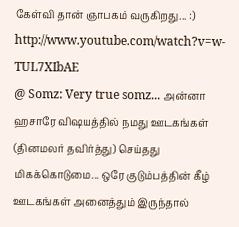கேள்வி தான் ஞாபகம் வருகிறது... :)
http://www.youtube.com/watch?v=w-TUL7XIbAE
@ Somz: Very true somz... அன்னா ஹசாரே விஷயத்தில் நமது ஊடகங்கள் (தினமலர் தவிர்த்து) செய்தது மிகக்கொடுமை... ஒரே குடும்பத்தின் கீழ் ஊடகங்கள் அனைத்தும் இருந்தால்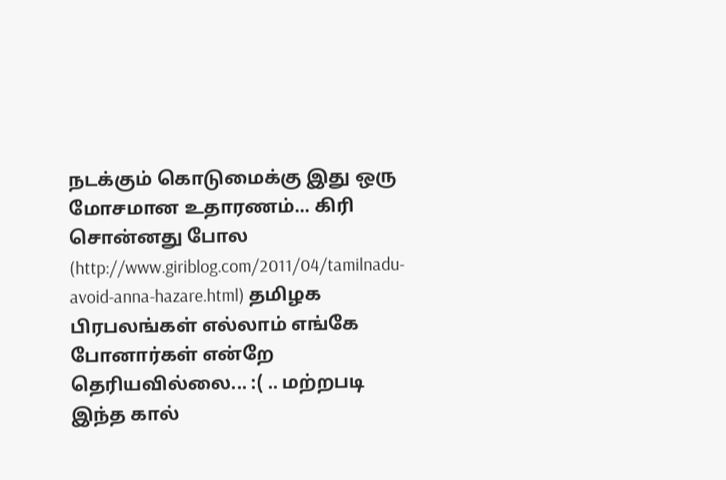நடக்கும் கொடுமைக்கு இது ஒரு மோசமான உதாரணம்... கிரி சொன்னது போல (http://www.giriblog.com/2011/04/tamilnadu-avoid-anna-hazare.html) தமிழக பிரபலங்கள் எல்லாம் எங்கே போனார்கள் என்றே தெரியவில்லை... :( .. மற்றபடி இந்த கால்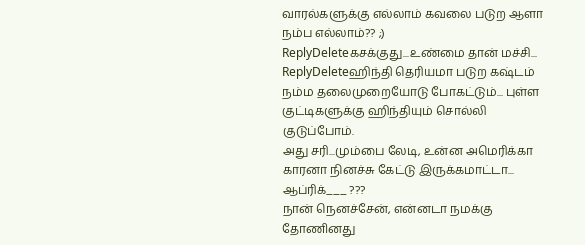வாரல்களுக்கு எல்லாம் கவலை படுற ஆளா நம்ப எல்லாம்?? ;)
ReplyDeleteகசக்குது...உண்மை தான் மச்சி...
ReplyDeleteஹிந்தி தெரியமா படுற கஷ்டம் நம்ம தலைமுறையோடு போகட்டும்... புள்ள குட்டிகளுக்கு ஹிந்தியும் சொல்லி குடுப்போம்.
அது சரி...மும்பை லேடி, உன்ன அமெரிக்கா காரனா நினச்சு கேட்டு இருக்கமாட்டா... ஆப்ரிக்___ ???
நான் நெனச்சேன், என்னடா நமக்கு தோணினது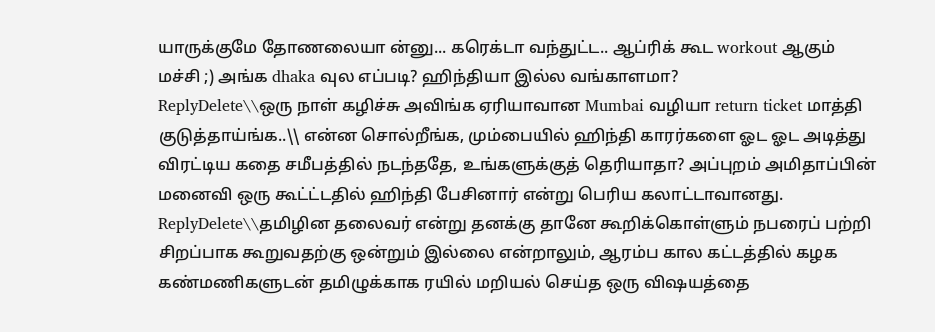யாருக்குமே தோணலையா ன்னு... கரெக்டா வந்துட்ட.. ஆப்ரிக் கூட workout ஆகும் மச்சி ;) அங்க dhaka வுல எப்படி? ஹிந்தியா இல்ல வங்காளமா?
ReplyDelete\\ஒரு நாள் கழிச்சு அவிங்க ஏரியாவான Mumbai வழியா return ticket மாத்தி குடுத்தாய்ங்க..\\ என்ன சொல்றீங்க, மும்பையில் ஹிந்தி காரர்களை ஓட ஓட அடித்து விரட்டிய கதை சமீபத்தில் நடந்ததே, உங்களுக்குத் தெரியாதா? அப்புறம் அமிதாப்பின் மனைவி ஒரு கூட்ட்டதில் ஹிந்தி பேசினார் என்று பெரிய கலாட்டாவானது.
ReplyDelete\\தமிழின தலைவர் என்று தனக்கு தானே கூறிக்கொள்ளும் நபரைப் பற்றி சிறப்பாக கூறுவதற்கு ஒன்றும் இல்லை என்றாலும், ஆரம்ப கால கட்டத்தில் கழக கண்மணிகளுடன் தமிழுக்காக ரயில் மறியல் செய்த ஒரு விஷயத்தை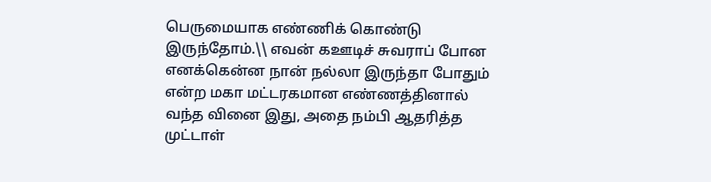பெருமையாக எண்ணிக் கொண்டு இருந்தோம்.\\ எவன் கஊடிச் சுவராப் போன எனக்கென்ன நான் நல்லா இருந்தா போதும் என்ற மகா மட்டரகமான எண்ணத்தினால் வந்த வினை இது, அதை நம்பி ஆதரித்த முட்டாள்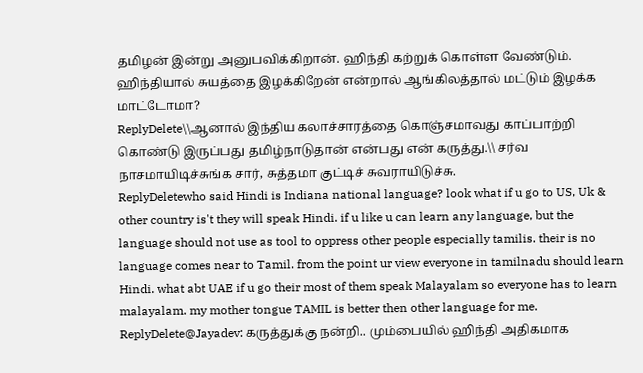தமிழன் இன்று அனுபவிக்கிறான். ஹிந்தி கற்றுக் கொள்ள வேண்டும். ஹிந்தியால் சுயத்தை இழக்கிறேன் என்றால் ஆங்கிலத்தால் மட்டும் இழக்க மாட்டோமா?
ReplyDelete\\ஆனால் இந்திய கலாச்சாரத்தை கொஞ்சமாவது காப்பாற்றி கொண்டு இருப்பது தமிழ்நாடுதான் என்பது என் கருத்து.\\ சர்வ நாசமாயிடிச்சுங்க சார், சுத்தமா குட்டிச் சுவராயிடுச்சு.
ReplyDeletewho said Hindi is Indiana national language? look what if u go to US, Uk & other country is't they will speak Hindi. if u like u can learn any language, but the language should not use as tool to oppress other people especially tamilis. their is no language comes near to Tamil. from the point ur view everyone in tamilnadu should learn Hindi. what abt UAE if u go their most of them speak Malayalam so everyone has to learn malayalam. my mother tongue TAMIL is better then other language for me.
ReplyDelete@Jayadev: கருத்துக்கு நன்றி.. மும்பையில் ஹிந்தி அதிகமாக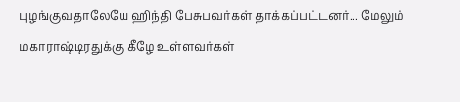புழங்குவதாலேயே ஹிந்தி பேசுபவர்கள் தாக்கப்பட்டனர்... மேலும் மகாராஷ்டிரதுக்கு கீழே உள்ளவர்கள்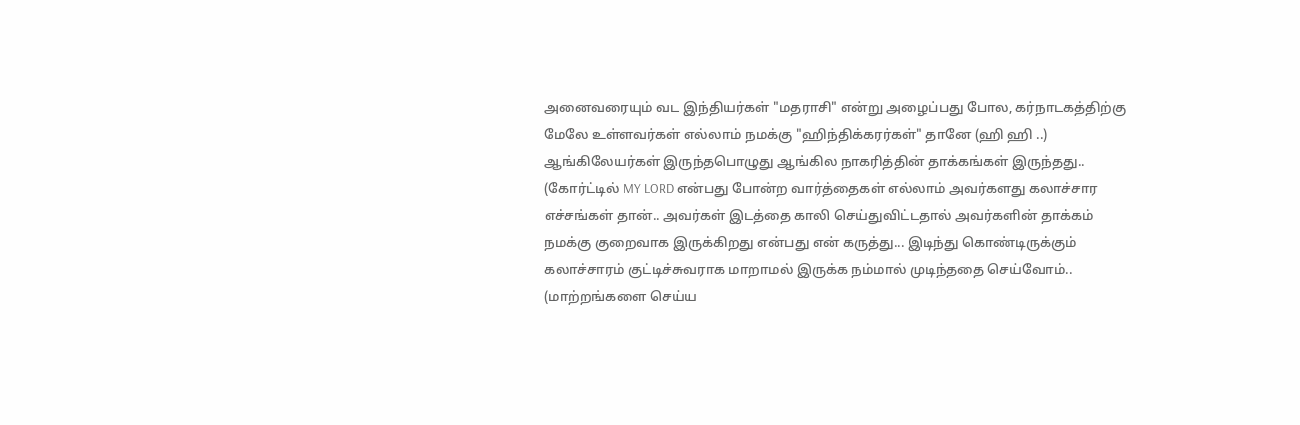அனைவரையும் வட இந்தியர்கள் "மதராசி" என்று அழைப்பது போல, கர்நாடகத்திற்கு மேலே உள்ளவர்கள் எல்லாம் நமக்கு "ஹிந்திக்கரர்கள்" தானே (ஹி ஹி ..) ஆங்கிலேயர்கள் இருந்தபொழுது ஆங்கில நாகரித்தின் தாக்கங்கள் இருந்தது.. (கோர்ட்டில் MY LORD என்பது போன்ற வார்த்தைகள் எல்லாம் அவர்களது கலாச்சார எச்சங்கள் தான்.. அவர்கள் இடத்தை காலி செய்துவிட்டதால் அவர்களின் தாக்கம் நமக்கு குறைவாக இருக்கிறது என்பது என் கருத்து... இடிந்து கொண்டிருக்கும் கலாச்சாரம் குட்டிச்சுவராக மாறாமல் இருக்க நம்மால் முடிந்ததை செய்வோம்.. (மாற்றங்களை செய்ய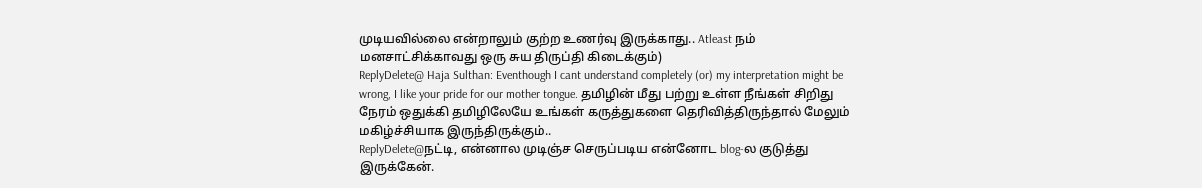முடியவில்லை என்றாலும் குற்ற உணர்வு இருக்காது.. Atleast நம் மனசாட்சிக்காவது ஒரு சுய திருப்தி கிடைக்கும்)
ReplyDelete@ Haja Sulthan: Eventhough I cant understand completely (or) my interpretation might be wrong, I like your pride for our mother tongue. தமிழின் மீது பற்று உள்ள நீங்கள் சிறிது நேரம் ஒதுக்கி தமிழிலேயே உங்கள் கருத்துகளை தெரிவித்திருந்தால் மேலும் மகிழ்ச்சியாக இருந்திருக்கும்..
ReplyDelete@நட்டி, என்னால முடிஞ்ச செருப்படிய என்னோட blog-ல குடுத்து இருக்கேன்.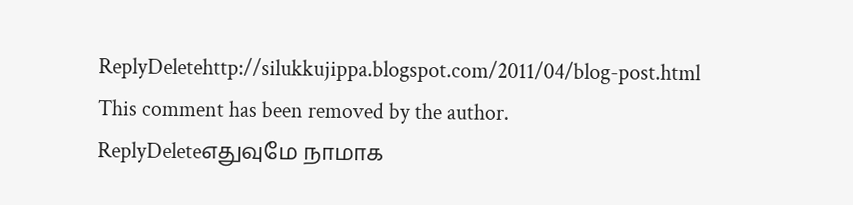ReplyDeletehttp://silukkujippa.blogspot.com/2011/04/blog-post.html
This comment has been removed by the author.
ReplyDeleteஎதுவுமே நாமாக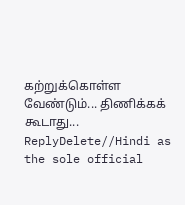கற்றுக்கொள்ள வேண்டும்... திணிக்கக் கூடாது...
ReplyDelete//Hindi as the sole official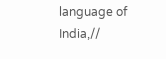language of India,//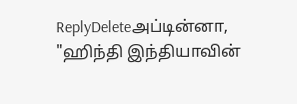ReplyDeleteஅப்டின்னா, "ஹிந்தி இந்தியாவின்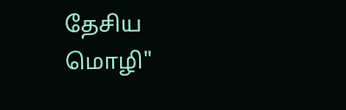தேசிய மொழி"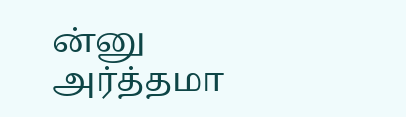ன்னு அர்த்தமா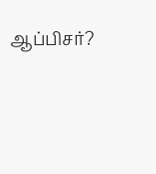ஆப்பிசர்?